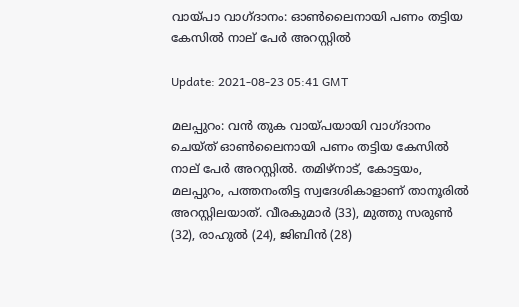വായ്പാ വാഗ്ദാനം: ഓണ്‍ലൈനായി പണം തട്ടിയ കേസില്‍ നാല് പേര്‍ അറസ്റ്റില്‍

Update: 2021-08-23 05:41 GMT

മലപ്പുറം: വന്‍ തുക വായ്പയായി വാഗ്ദാനം ചെയ്ത് ഓണ്‍ലൈനായി പണം തട്ടിയ കേസില്‍ നാല് പേര്‍ അറസ്റ്റില്‍. തമിഴ്‌നാട്, കോട്ടയം, മലപ്പുറം, പത്തനംതിട്ട സ്വദേശികാളാണ് താനൂരില്‍ അറസ്റ്റിലയാത്. വീരകുമാര്‍ (33), മുത്തു സരുണ്‍ (32), രാഹുല്‍ (24), ജിബിന്‍ (28)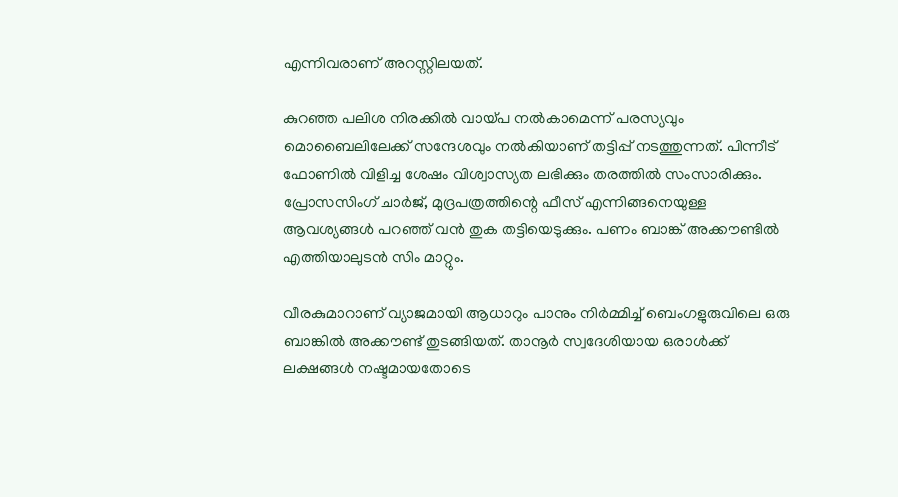എന്നിവരാണ് അറസ്റ്റിലയത്.

കുറഞ്ഞ പലിശ നിരക്കില്‍ വായ്പ നല്‍കാമെന്ന് പരസ്യവും മൊബൈലിലേക്ക് സന്ദേശവും നല്‍കിയാണ് തട്ടിപ്പ് നടത്തുന്നത്. പിന്നീട് ഫോണില്‍ വിളിച്ച ശേഷം വിശ്വാസ്യത ലഭിക്കും തരത്തില്‍ സംസാരിക്കും. പ്രോസസിംഗ് ചാര്‍ജ്, മുദ്രപത്രത്തിന്റെ ഫീസ് എന്നിങ്ങനെയുള്ള ആവശ്യങ്ങള്‍ പറഞ്ഞ് വന്‍ തുക തട്ടിയെടുക്കും. പണം ബാങ്ക് അക്കൗണ്ടില്‍ എത്തിയാലുടന്‍ സിം മാറ്റും.

വീരകുമാറാണ് വ്യാജമായി ആധാറും പാനും നിര്‍മ്മിച്ച് ബെംഗളുരുവിലെ ഒരു ബാങ്കില്‍ അക്കൗണ്ട് തുടങ്ങിയത്. താനൂര്‍ സ്വദേശിയായ ഒരാള്‍ക്ക് ലക്ഷങ്ങള്‍ നഷ്ടമായതോടെ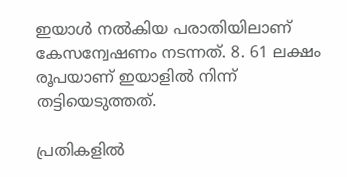ഇയാള്‍ നല്‍കിയ പരാതിയിലാണ് കേസന്വേഷണം നടന്നത്. 8. 61 ലക്ഷം രൂപയാണ് ഇയാളില്‍ നിന്ന് തട്ടിയെടുത്തത്.

പ്രതികളില്‍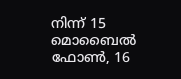നിന്ന് 15 മൊബൈല്‍ ഫോണ്‍, 16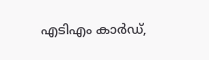എടിഎം കാര്‍ഡ്,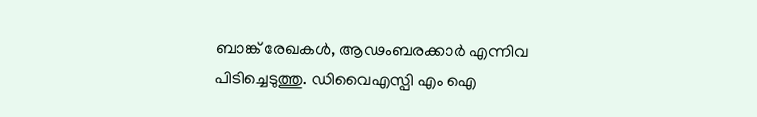ബാങ്ക് രേഖകള്‍, ആഢംബരക്കാര്‍ എന്നിവ പിടിച്ചെടുത്തു. ഡിവൈഎസ്പി എം ഐ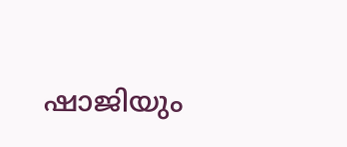ഷാജിയും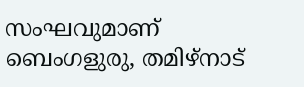സംഘവുമാണ് ബെംഗളുരു, തമിഴ്‌നാട്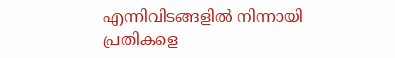എന്നിവിടങ്ങളില്‍ നിന്നായി പ്രതികളെ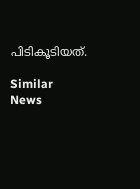പിടികൂടിയത്.

Similar News